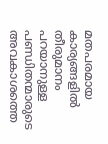മതപരമായ കാര്യങ്ങളില്‍ തീരുമാനം പറയാനുള്ള പണ്ഡിതന്മാരുടെ അവകാശത്തെ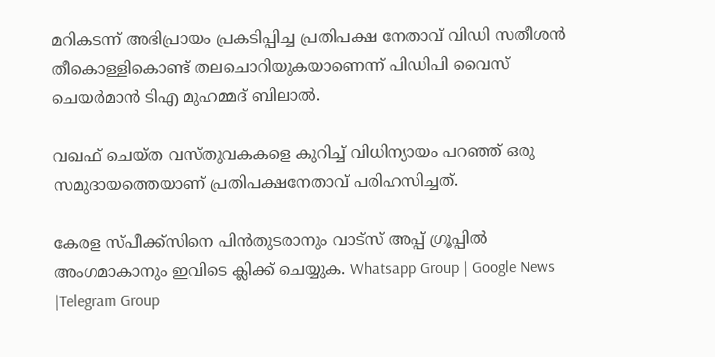മറികടന്ന് അഭിപ്രായം പ്രകടിപ്പിച്ച പ്രതിപക്ഷ നേതാവ് വിഡി സതീശന്‍ തീകൊള്ളികൊണ്ട് തലചൊറിയുകയാണെന്ന് പിഡിപി വൈസ് ചെയര്‍മാന്‍ ടിഎ മുഹമ്മദ് ബിലാല്‍.

വഖഫ് ചെയ്ത വസ്തുവകകളെ കുറിച്ച്‌ വിധിന്യായം പറഞ്ഞ് ഒരു സമുദായത്തെയാണ് പ്രതിപക്ഷനേതാവ് പരിഹസിച്ചത്.

കേരള സ്പീക്ക്സിനെ പിൻതുടരാനും വാട്സ് അപ്പ് ഗ്രൂപ്പിൽ അംഗമാകാനും ഇവിടെ ക്ലിക്ക് ചെയ്യുക. Whatsapp Group | Google News |Telegram Group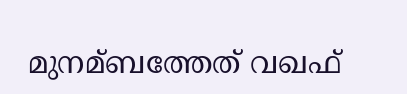മുനമ്ബത്തേത് വഖഫ്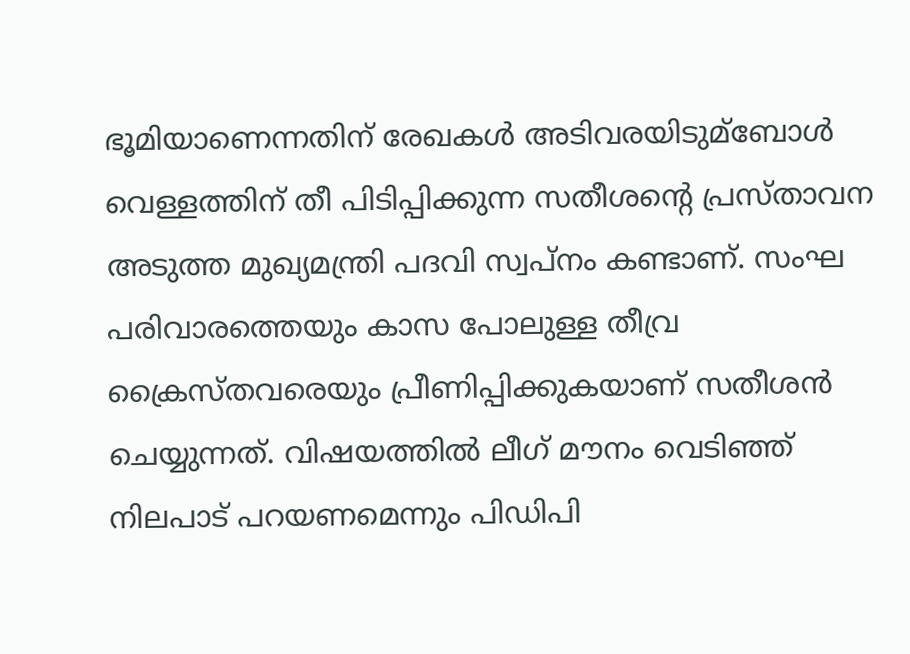ഭൂമിയാണെന്നതിന് രേഖകള്‍ അടിവരയിടുമ്ബോള്‍ വെള്ളത്തിന് തീ പിടിപ്പിക്കുന്ന സതീശന്റെ പ്രസ്താവന അടുത്ത മുഖ്യമന്ത്രി പദവി സ്വപ്നം കണ്ടാണ്. സംഘ പരിവാരത്തെയും കാസ പോലുള്ള തീവ്ര ക്രൈസ്തവരെയും പ്രീണിപ്പിക്കുകയാണ് സതീശന്‍ ചെയ്യുന്നത്. വിഷയത്തില്‍ ലീഗ് മൗനം വെടിഞ്ഞ് നിലപാട് പറയണമെന്നും പിഡിപി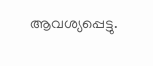ആവശ്യപ്പെട്ടു.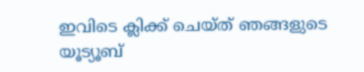ഇവിടെ ക്ലിക്ക് ചെയ്ത് ഞങ്ങളുടെ യൂട്യൂബ്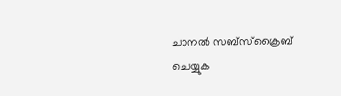ചാനൽ സബ്സ്ക്രൈബ് ചെയ്യുക